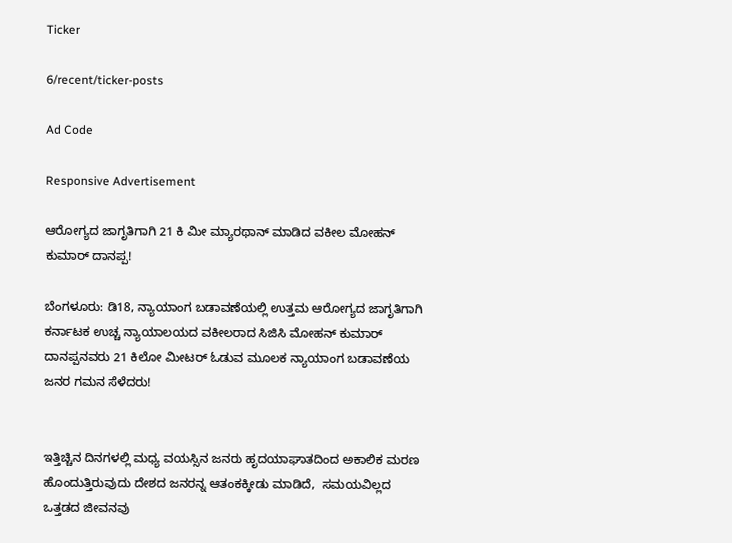Ticker

6/recent/ticker-posts

Ad Code

Responsive Advertisement

ಆರೋಗ್ಯದ ಜಾಗೃತಿಗಾಗಿ 21 ಕಿ ಮೀ ಮ್ಯಾರಥಾನ್ ಮಾಡಿದ ವಕೀಲ ಮೋಹನ್ ಕುಮಾರ್ ದಾನಪ್ಪ!

ಬೆಂಗಳೂರು: ಡಿ18, ನ್ಯಾಯಾಂಗ ಬಡಾವಣೆಯಲ್ಲಿ ಉತ್ತಮ ಆರೋಗ್ಯದ ಜಾಗೃತಿಗಾಗಿ ಕರ್ನಾಟಕ ಉಚ್ಚ ನ್ಯಾಯಾಲಯದ ವಕೀಲರಾದ ಸಿಜಿಸಿ ಮೋಹನ್ ಕುಮಾರ್ ದಾನಪ್ಪನವರು 21 ಕಿಲೋ ಮೀಟರ್ ಓಡುವ ಮೂಲಕ ನ್ಯಾಯಾಂಗ ಬಡಾವಣೆಯ ಜನರ ಗಮನ ಸೆಳೆದರು!


ಇತ್ತಿಚ್ಚಿನ ದಿನಗಳಲ್ಲಿ ಮಧ್ಯ ವಯಸ್ಸಿನ ಜನರು ಹೃದಯಾಘಾತದಿಂದ ಅಕಾಲಿಕ ಮರಣ ಹೊಂದುತ್ತಿರುವುದು ದೇಶದ ಜನರನ್ನ ಆತಂಕಕ್ಕೀಡು ಮಾಡಿದೆ,  ಸಮಯವಿಲ್ಲದ ಒತ್ತಡದ ಜೀವನವು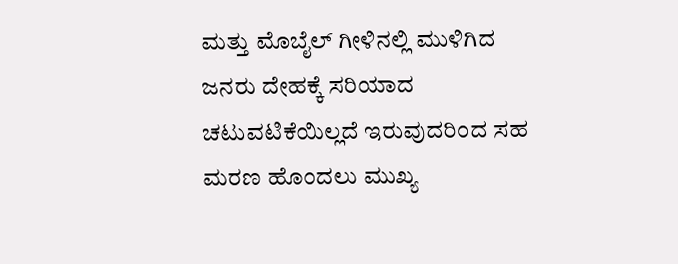ಮತ್ತು ಮೊಬೈಲ್ ಗೀಳಿನಲ್ಲಿ ಮುಳಿಗಿದ ಜನರು ದೇಹಕ್ಕೆ ಸರಿಯಾದ ಚಟುವಟಿಕೆಯಿಲ್ಲದೆ ಇರುವುದರಿಂದ ಸಹ ಮರಣ ಹೊಂದಲು ಮುಖ್ಯ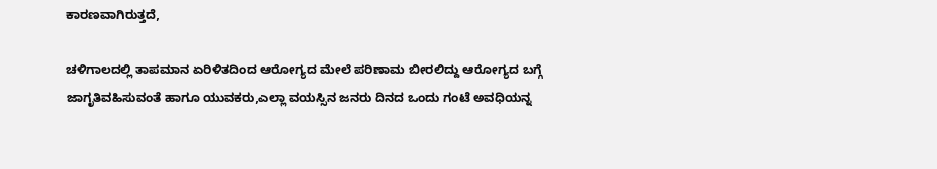ಕಾರಣವಾಗಿರುತ್ತದೆ,

ಚಳಿಗಾಲದಲ್ಲಿ ತಾಪಮಾನ ಏರಿಳಿತದಿಂದ ಆರೋಗ್ಯದ ಮೇಲೆ ಪರಿಣಾಮ ಬೀರಲಿದ್ದು ಆರೋಗ್ಯದ ಬಗ್ಗೆ ಜಾಗೃತಿವಹಿಸುವಂತೆ ಹಾಗೂ ಯುವಕರು,ಎಲ್ಲಾ ವಯಸ್ಸಿನ ಜನರು ದಿನದ ಒಂದು ಗಂಟೆ ಅವಧಿಯನ್ನ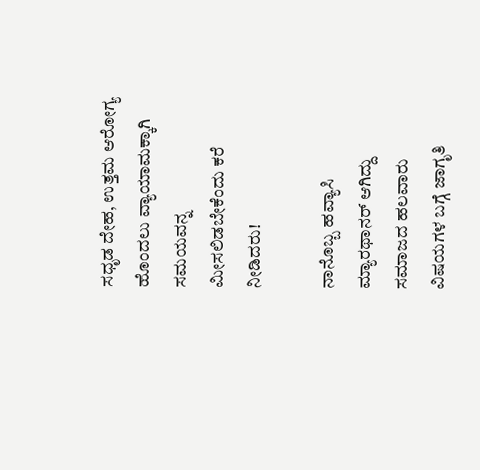ಸಧೃಡ ದೇಹ, ಉತ್ತಮ ಆರೋಗ್ಯ ಹೊಂದಲು ವ್ಯಾಯಾಮಕ್ಕಾಗಿ ಸಮಯವನ್ನ ಮೀಸಲಿಡಬೇಕೆಂದು ಕರೆ ನೀಡಿದರು!

ನಾನೊಬ್ಬ ಹವ್ಯಾಸಿ ಮ್ಯಾರಥಾನರ್ ಆಗಿದ್ದು ಸಮಾಜದ ಹಲವಾರು ವಿಷಯಗಳ ಬಗ್ಗೆ ಜಾಗೃತಿ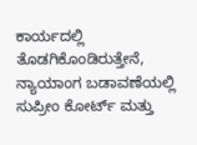ಕಾರ್ಯದಲ್ಲಿ ತೊಡಗಿಕೊಂಡಿರುತ್ತೇನೆ, ನ್ಯಾಯಾಂಗ ಬಡಾವಣೆಯಲ್ಲಿ ಸುಪ್ರೀಂ ಕೋರ್ಟ್ ಮತ್ತು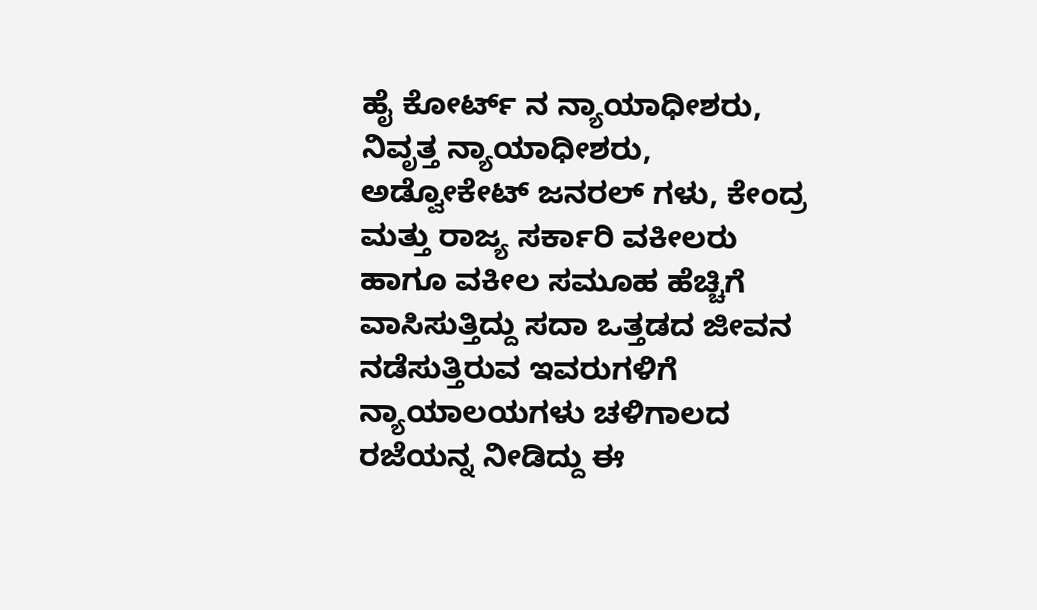ಹೈ ಕೋರ್ಟ್ ನ ನ್ಯಾಯಾಧೀಶರು, ನಿವೃತ್ತ ನ್ಯಾಯಾಧೀಶರು, ಅಡ್ವೋಕೇಟ್ ಜನರಲ್ ಗಳು, ಕೇಂದ್ರ ಮತ್ತು ರಾಜ್ಯ ಸರ್ಕಾರಿ ವಕೀಲರು ಹಾಗೂ ವಕೀಲ ಸಮೂಹ ಹೆಚ್ಚಿಗೆ ವಾಸಿಸುತ್ತಿದ್ದು ಸದಾ ಒತ್ತಡದ ಜೀವನ ನಡೆಸುತ್ತಿರುವ ಇವರುಗಳಿಗೆ ನ್ಯಾಯಾಲಯಗಳು ಚಳಿಗಾಲದ ರಜೆಯನ್ನ ನೀಡಿದ್ದು ಈ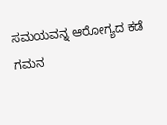ಸಮಯವನ್ನ ಆರೋಗ್ಯದ ಕಡೆ ಗಮನ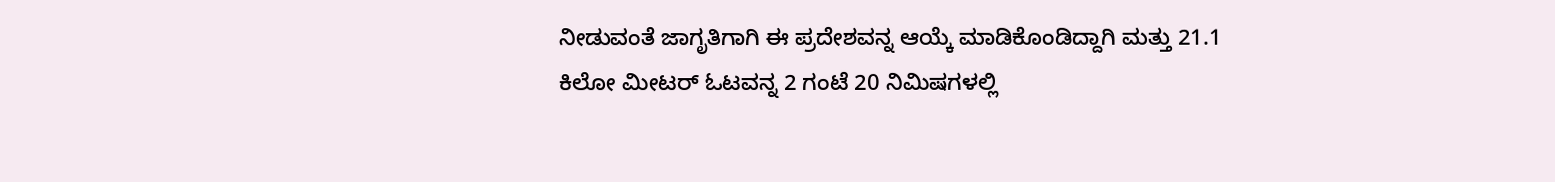ನೀಡುವಂತೆ ಜಾಗೃತಿಗಾಗಿ ಈ ಪ್ರದೇಶವನ್ನ ಆಯ್ಕೆ ಮಾಡಿಕೊಂಡಿದ್ದಾಗಿ ಮತ್ತು 21.1 ಕಿಲೋ ಮೀಟರ್ ಓಟವನ್ನ 2 ಗಂಟೆ 20 ನಿಮಿಷಗಳಲ್ಲಿ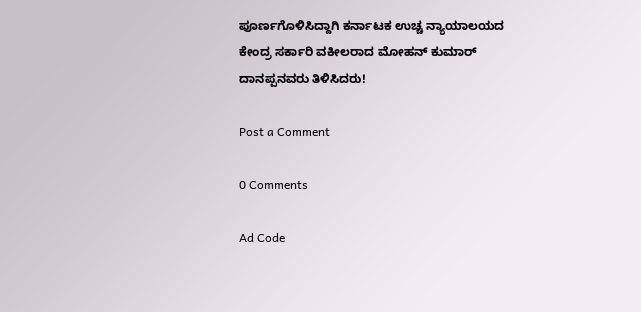ಪೂರ್ಣಗೊಳಿಸಿದ್ದಾಗಿ ಕರ್ನಾಟಕ ಉಚ್ಚ ನ್ಯಾಯಾಲಯದ ಕೇಂದ್ರ ಸರ್ಕಾರಿ ವಕೀಲರಾದ ಮೋಹನ್ ಕುಮಾರ್ ದಾನಪ್ಪನವರು ತಿಳಿಸಿದರು!

Post a Comment

0 Comments

Ad Code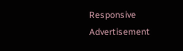Responsive Advertisement